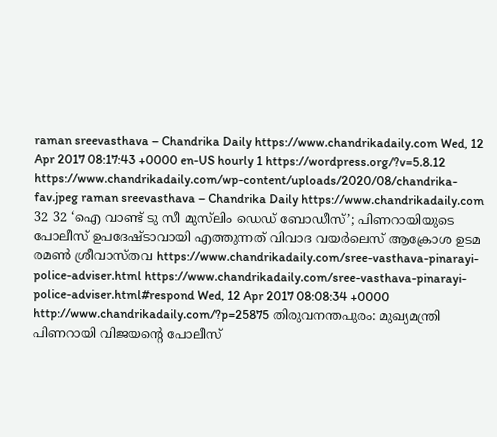raman sreevasthava – Chandrika Daily https://www.chandrikadaily.com Wed, 12 Apr 2017 08:17:43 +0000 en-US hourly 1 https://wordpress.org/?v=5.8.12 https://www.chandrikadaily.com/wp-content/uploads/2020/08/chandrika-fav.jpeg raman sreevasthava – Chandrika Daily https://www.chandrikadaily.com 32 32 ‘ഐ വാണ്ട് ടു സീ മുസ്‌ലിം ഡെഡ് ബോഡീസ്’; പിണറായിയുടെ പോലീസ് ഉപദേഷ്ടാവായി എത്തുന്നത് വിവാദ വയര്‍ലെസ് ആക്രോശ ഉടമ രമണ്‍ ശ്രീവാസ്തവ https://www.chandrikadaily.com/sree-vasthava-pinarayi-police-adviser.html https://www.chandrikadaily.com/sree-vasthava-pinarayi-police-adviser.html#respond Wed, 12 Apr 2017 08:08:34 +0000 http://www.chandrikadaily.com/?p=25875 തിരുവനന്തപുരം: മുഖ്യമന്ത്രി പിണറായി വിജയന്റെ പോലീസ്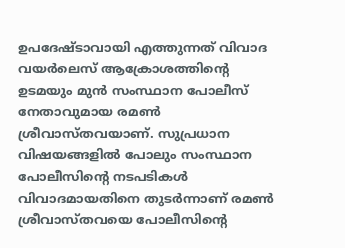ഉപദേഷ്ടാവായി എത്തുന്നത് വിവാദ വയര്‍ലെസ് ആക്രോശത്തിന്റെ ഉടമയും മുന്‍ സംസ്ഥാന പോലീസ് നേതാവുമായ രമണ്‍ ശ്രീവാസ്തവയാണ്. സുപ്രധാന വിഷയങ്ങളില്‍ പോലും സംസ്ഥാന പോലീസിന്റെ നടപടികള്‍ വിവാദമായതിനെ തുടര്‍ന്നാണ് രമണ്‍ ശ്രീവാസ്തവയെ പോലീസിന്റെ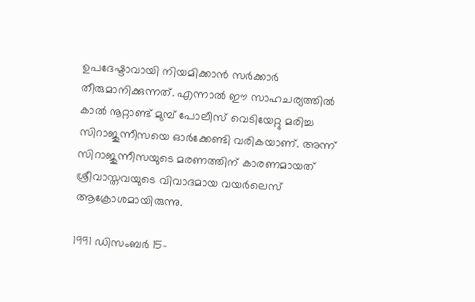ഉപദേഷ്ടാവായി നിയമിക്കാന്‍ സര്‍ക്കാര്‍ തീരുമാനിക്കുന്നത്. എന്നാല്‍ ഈ സാഹചര്യത്തില്‍ കാല്‍ നൂറ്റാണ്ട് മുമ്പ് പോലീസ് വെടിയേറ്റു മരിച്ച സിറാജുന്നീസയെ ഓര്‍ക്കേണ്ടി വരികയാണ്. അന്ന് സിറാജുന്നീസയുടെ മരണത്തിന് കാരണമായത് ശ്രീവാസ്തവയുടെ വിവാദമായ വയര്‍ലെസ് ആക്രോശമായിരുന്നു.

1991 ഡിസംബര്‍ 15-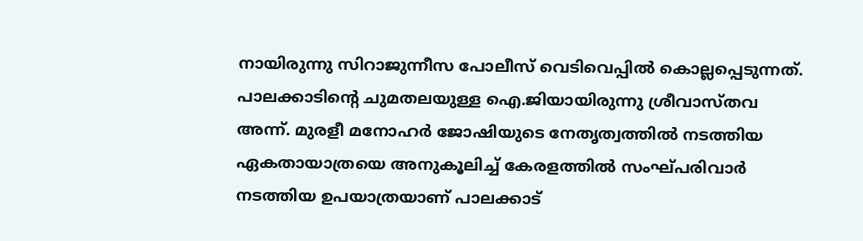നായിരുന്നു സിറാജുന്നീസ പോലീസ് വെടിവെപ്പില്‍ കൊല്ലപ്പെടുന്നത്. പാലക്കാടിന്റെ ചുമതലയുള്ള ഐ.ജിയായിരുന്നു ശ്രീവാസ്തവ അന്ന്. മുരളീ മനോഹര്‍ ജോഷിയുടെ നേതൃത്വത്തില്‍ നടത്തിയ ഏകതായാത്രയെ അനുകൂലിച്ച് കേരളത്തില്‍ സംഘ്പരിവാര്‍ നടത്തിയ ഉപയാത്രയാണ് പാലക്കാട്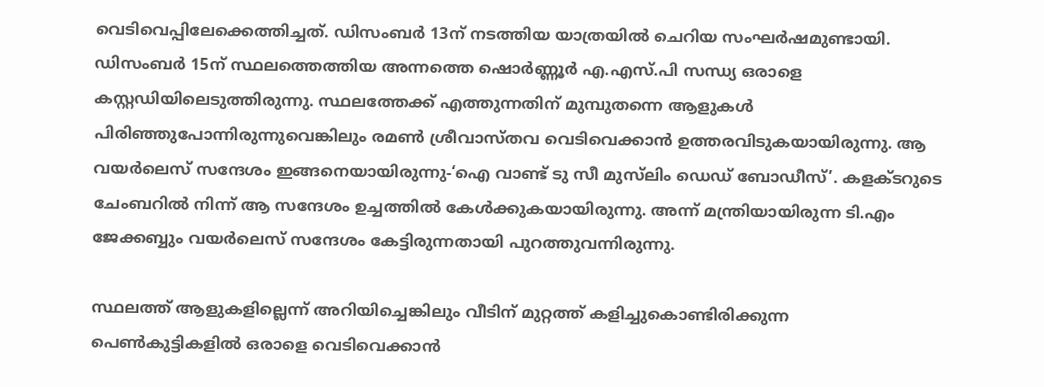വെടിവെപ്പിലേക്കെത്തിച്ചത്. ഡിസംബര്‍ 13ന് നടത്തിയ യാത്രയില്‍ ചെറിയ സംഘര്‍ഷമുണ്ടായി. ഡിസംബര്‍ 15ന് സ്ഥലത്തെത്തിയ അന്നത്തെ ഷൊര്‍ണ്ണൂര്‍ എ.എസ്.പി സന്ധ്യ ഒരാളെ കസ്റ്റഡിയിലെടുത്തിരുന്നു. സ്ഥലത്തേക്ക് എത്തുന്നതിന് മുമ്പുതന്നെ ആളുകള്‍ പിരിഞ്ഞുപോന്നിരുന്നുവെങ്കിലും രമണ്‍ ശ്രീവാസ്തവ വെടിവെക്കാന്‍ ഉത്തരവിടുകയായിരുന്നു. ആ വയര്‍ലെസ് സന്ദേശം ഇങ്ങനെയായിരുന്നു-‘ഐ വാണ്ട് ടു സീ മുസ്‌ലിം ഡെഡ് ബോഡീസ്’. കളക്ടറുടെ ചേംബറില്‍ നിന്ന് ആ സന്ദേശം ഉച്ചത്തില്‍ കേള്‍ക്കുകയായിരുന്നു. അന്ന് മന്ത്രിയായിരുന്ന ടി.എം ജേക്കബ്ബും വയര്‍ലെസ് സന്ദേശം കേട്ടിരുന്നതായി പുറത്തുവന്നിരുന്നു.

സ്ഥലത്ത് ആളുകളില്ലെന്ന് അറിയിച്ചെങ്കിലും വീടിന് മുറ്റത്ത് കളിച്ചുകൊണ്ടിരിക്കുന്ന പെണ്‍കുട്ടികളില്‍ ഒരാളെ വെടിവെക്കാന്‍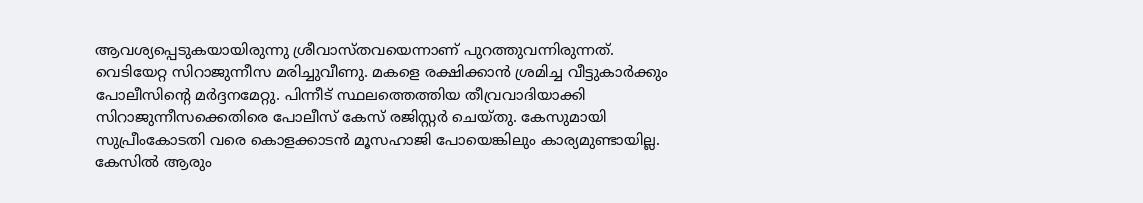ആവശ്യപ്പെടുകയായിരുന്നു ശ്രീവാസ്തവയെന്നാണ് പുറത്തുവന്നിരുന്നത്. വെടിയേറ്റ സിറാജുന്നീസ മരിച്ചുവീണു. മകളെ രക്ഷിക്കാന്‍ ശ്രമിച്ച വീട്ടുകാര്‍ക്കും പോലീസിന്റെ മര്‍ദ്ദനമേറ്റു. പിന്നീട് സ്ഥലത്തെത്തിയ തീവ്രവാദിയാക്കി സിറാജുന്നീസക്കെതിരെ പോലീസ് കേസ് രജിസ്റ്റര്‍ ചെയ്തു. കേസുമായി സുപ്രീംകോടതി വരെ കൊളക്കാടന്‍ മൂസഹാജി പോയെങ്കിലും കാര്യമുണ്ടായില്ല. കേസില്‍ ആരും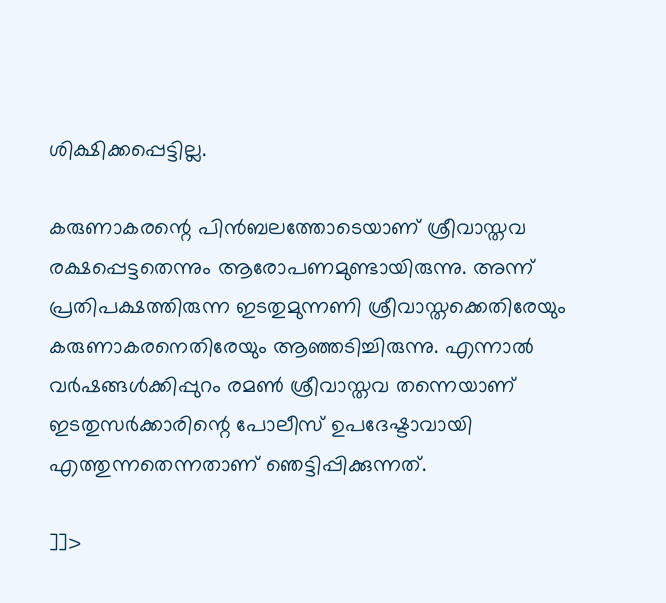ശിക്ഷിക്കപ്പെട്ടില്ല.

കരുണാകരന്റെ പിന്‍ബലത്തോടെയാണ് ശ്രീവാസ്തവ രക്ഷപ്പെട്ടതെന്നും ആരോപണമുണ്ടായിരുന്നു. അന്ന് പ്രതിപക്ഷത്തിരുന്ന ഇടതുമുന്നണി ശ്രീവാസ്തക്കെതിരേയും കരുണാകരനെതിരേയും ആഞ്ഞടിച്ചിരുന്നു. എന്നാല്‍ വര്‍ഷങ്ങള്‍ക്കിപ്പുറം രമണ്‍ ശ്രീവാസ്തവ തന്നെയാണ് ഇടതുസര്‍ക്കാരിന്റെ പോലീസ് ഉപദേഷ്ടാവായി എത്തുന്നതെന്നതാണ് ഞെട്ടിപ്പിക്കുന്നത്.

]]>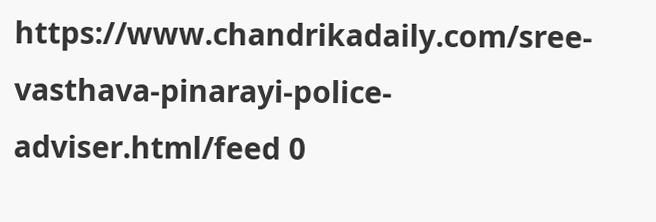https://www.chandrikadaily.com/sree-vasthava-pinarayi-police-adviser.html/feed 0